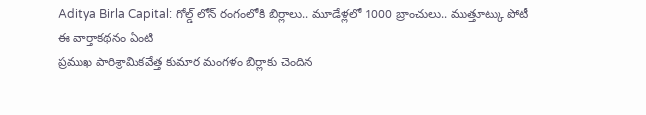Aditya Birla Capital: గోల్డ్ లోన్ రంగంలోకి బిర్లాలు.. మూడేళ్లలో 1000 బ్రాంచులు.. ముత్తూట్కు పోటీ
ఈ వార్తాకథనం ఏంటి
ప్రముఖ పారిశ్రామికవేత్త కుమార మంగళం బిర్లాకు చెందిన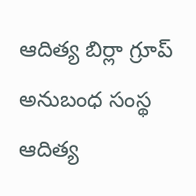ఆదిత్య బిర్లా గ్రూప్ అనుబంధ సంస్థ ఆదిత్య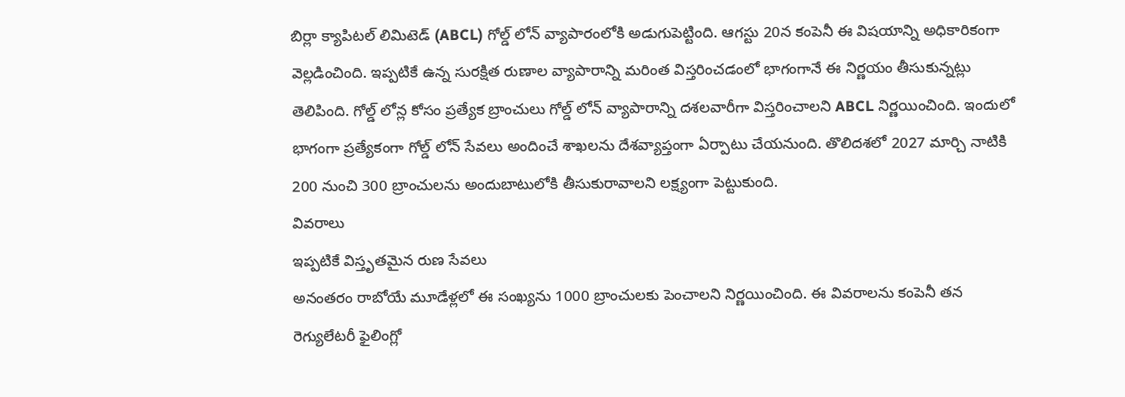బిర్లా క్యాపిటల్ లిమిటెడ్ (ABCL) గోల్డ్ లోన్ వ్యాపారంలోకి అడుగుపెట్టింది. ఆగస్టు 20న కంపెనీ ఈ విషయాన్ని అధికారికంగా వెల్లడించింది. ఇప్పటికే ఉన్న సురక్షిత రుణాల వ్యాపారాన్ని మరింత విస్తరించడంలో భాగంగానే ఈ నిర్ణయం తీసుకున్నట్లు తెలిపింది. గోల్డ్ లోన్ల కోసం ప్రత్యేక బ్రాంచులు గోల్డ్ లోన్ వ్యాపారాన్ని దశలవారీగా విస్తరించాలని ABCL నిర్ణయించింది. ఇందులో భాగంగా ప్రత్యేకంగా గోల్డ్ లోన్ సేవలు అందించే శాఖలను దేశవ్యాప్తంగా ఏర్పాటు చేయనుంది. తొలిదశలో 2027 మార్చి నాటికి 200 నుంచి 300 బ్రాంచులను అందుబాటులోకి తీసుకురావాలని లక్ష్యంగా పెట్టుకుంది.
వివరాలు
ఇప్పటికే విస్తృతమైన రుణ సేవలు
అనంతరం రాబోయే మూడేళ్లలో ఈ సంఖ్యను 1000 బ్రాంచులకు పెంచాలని నిర్ణయించింది. ఈ వివరాలను కంపెనీ తన రెగ్యులేటరీ ఫైలింగ్లో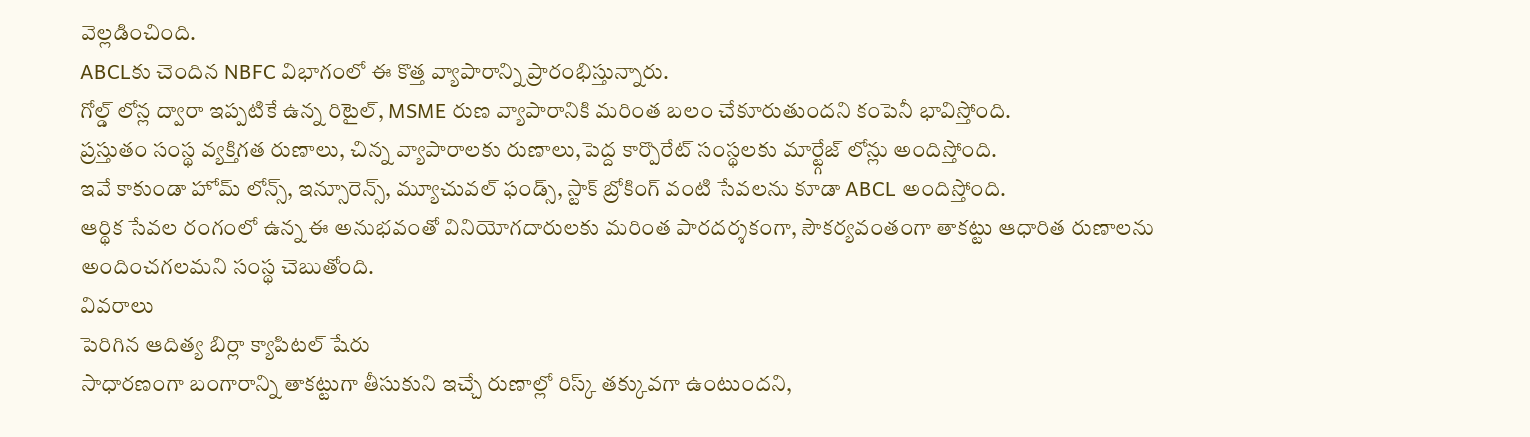వెల్లడించింది.
ABCLకు చెందిన NBFC విభాగంలో ఈ కొత్త వ్యాపారాన్ని ప్రారంభిస్తున్నారు.
గోల్డ్ లోన్ల ద్వారా ఇప్పటికే ఉన్న రిటైల్, MSME రుణ వ్యాపారానికి మరింత బలం చేకూరుతుందని కంపెనీ భావిస్తోంది.
ప్రస్తుతం సంస్థ వ్యక్తిగత రుణాలు, చిన్న వ్యాపారాలకు రుణాలు,పెద్ద కార్పొరేట్ సంస్థలకు మార్ట్గేజ్ లోన్లు అందిస్తోంది.
ఇవే కాకుండా హోమ్ లోన్స్, ఇన్సూరెన్స్, మ్యూచువల్ ఫండ్స్, స్టాక్ బ్రోకింగ్ వంటి సేవలను కూడా ABCL అందిస్తోంది.
ఆర్థిక సేవల రంగంలో ఉన్న ఈ అనుభవంతో వినియోగదారులకు మరింత పారదర్శకంగా, సౌకర్యవంతంగా తాకట్టు ఆధారిత రుణాలను అందించగలమని సంస్థ చెబుతోంది.
వివరాలు
పెరిగిన ఆదిత్య బిర్లా క్యాపిటల్ షేరు
సాధారణంగా బంగారాన్ని తాకట్టుగా తీసుకుని ఇచ్చే రుణాల్లో రిస్క్ తక్కువగా ఉంటుందని,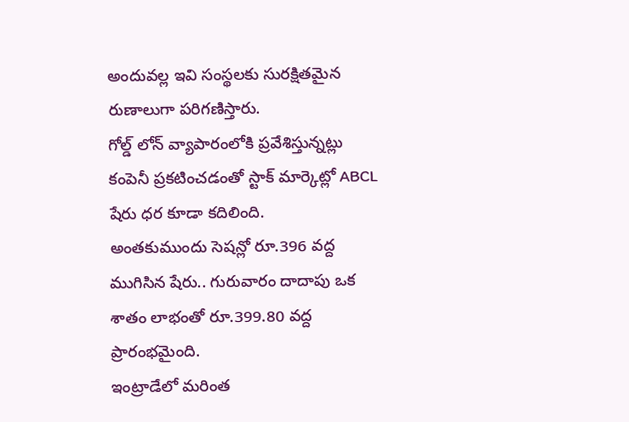అందువల్ల ఇవి సంస్థలకు సురక్షితమైన రుణాలుగా పరిగణిస్తారు.
గోల్డ్ లోన్ వ్యాపారంలోకి ప్రవేశిస్తున్నట్లు కంపెనీ ప్రకటించడంతో స్టాక్ మార్కెట్లో ABCL షేరు ధర కూడా కదిలింది.
అంతకుముందు సెషన్లో రూ.396 వద్ద ముగిసిన షేరు.. గురువారం దాదాపు ఒక శాతం లాభంతో రూ.399.80 వద్ద ప్రారంభమైంది.
ఇంట్రాడేలో మరింత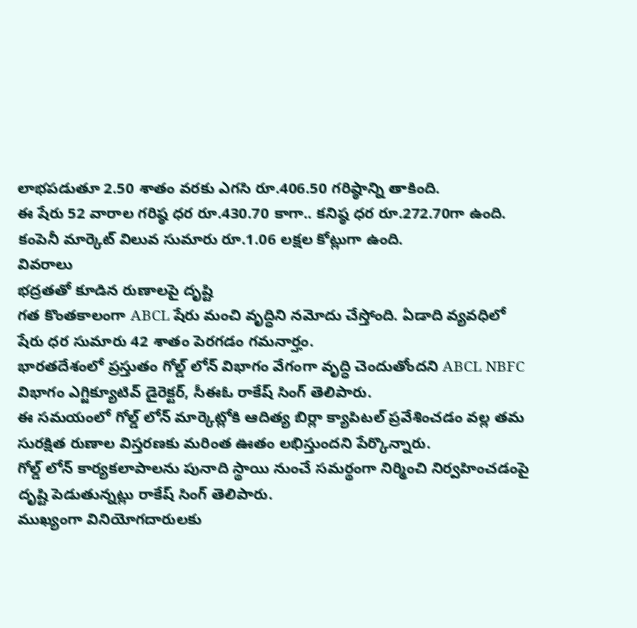లాభపడుతూ 2.50 శాతం వరకు ఎగసి రూ.406.50 గరిష్ఠాన్ని తాకింది.
ఈ షేరు 52 వారాల గరిష్ఠ ధర రూ.430.70 కాగా.. కనిష్ఠ ధర రూ.272.70గా ఉంది. కంపెనీ మార్కెట్ విలువ సుమారు రూ.1.06 లక్షల కోట్లుగా ఉంది.
వివరాలు
భద్రతతో కూడిన రుణాలపై దృష్టి
గత కొంతకాలంగా ABCL షేరు మంచి వృద్ధిని నమోదు చేస్తోంది. ఏడాది వ్యవధిలో షేరు ధర సుమారు 42 శాతం పెరగడం గమనార్హం.
భారతదేశంలో ప్రస్తుతం గోల్డ్ లోన్ విభాగం వేగంగా వృద్ధి చెందుతోందని ABCL NBFC విభాగం ఎగ్జిక్యూటివ్ డైరెక్టర్, సీఈఓ రాకేష్ సింగ్ తెలిపారు.
ఈ సమయంలో గోల్డ్ లోన్ మార్కెట్లోకి ఆదిత్య బిర్లా క్యాపిటల్ ప్రవేశించడం వల్ల తమ సురక్షిత రుణాల విస్తరణకు మరింత ఊతం లభిస్తుందని పేర్కొన్నారు.
గోల్డ్ లోన్ కార్యకలాపాలను పునాది స్థాయి నుంచే సమర్థంగా నిర్మించి నిర్వహించడంపై దృష్టి పెడుతున్నట్లు రాకేష్ సింగ్ తెలిపారు.
ముఖ్యంగా వినియోగదారులకు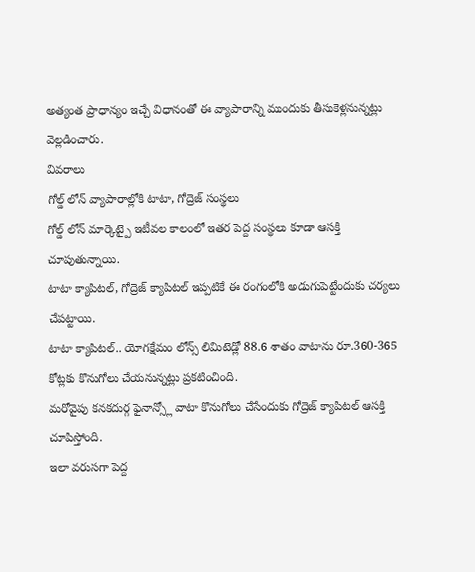అత్యంత ప్రాధాన్యం ఇచ్చే విధానంతో ఈ వ్యాపారాన్ని ముందుకు తీసుకెళ్లనున్నట్లు వెల్లడించారు.
వివరాలు
గోల్డ్ లోన్ వ్యాపారాల్లోకి టాటా, గోద్రెజ్ సంస్థలు
గోల్డ్ లోన్ మార్కెట్పై ఇటీవల కాలంలో ఇతర పెద్ద సంస్థలు కూడా ఆసక్తి చూపుతున్నాయి.
టాటా క్యాపిటల్, గోద్రెజ్ క్యాపిటల్ ఇప్పటికే ఈ రంగంలోకి అడుగుపెట్టేందుకు చర్యలు చేపట్టాయి.
టాటా క్యాపిటల్.. యోగక్షేమం లోన్స్ లిమిటెడ్లో 88.6 శాతం వాటాను రూ.360-365 కోట్లకు కొనుగోలు చేయనున్నట్లు ప్రకటించింది.
మరోవైపు కనకదుర్గ ఫైనాన్స్లో వాటా కొనుగోలు చేసేందుకు గోద్రెజ్ క్యాపిటల్ ఆసక్తి చూపిస్తోంది.
ఇలా వరుసగా పెద్ద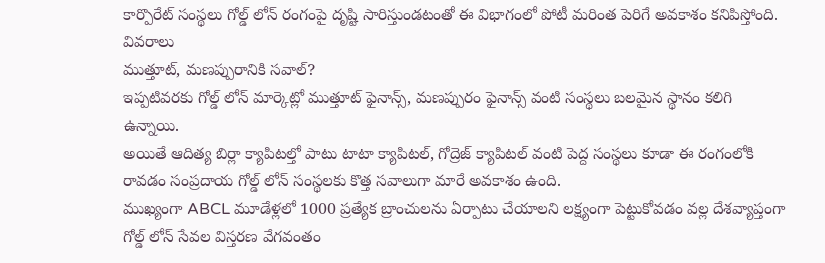కార్పొరేట్ సంస్థలు గోల్డ్ లోన్ రంగంపై దృష్టి సారిస్తుండటంతో ఈ విభాగంలో పోటీ మరింత పెరిగే అవకాశం కనిపిస్తోంది.
వివరాలు
ముత్తూట్, మణప్పురానికి సవాల్?
ఇప్పటివరకు గోల్డ్ లోన్ మార్కెట్లో ముత్తూట్ ఫైనాన్స్, మణప్పురం ఫైనాన్స్ వంటి సంస్థలు బలమైన స్థానం కలిగి ఉన్నాయి.
అయితే ఆదిత్య బిర్లా క్యాపిటల్తో పాటు టాటా క్యాపిటల్, గోద్రెజ్ క్యాపిటల్ వంటి పెద్ద సంస్థలు కూడా ఈ రంగంలోకి రావడం సంప్రదాయ గోల్డ్ లోన్ సంస్థలకు కొత్త సవాలుగా మారే అవకాశం ఉంది.
ముఖ్యంగా ABCL మూడేళ్లలో 1000 ప్రత్యేక బ్రాంచులను ఏర్పాటు చేయాలని లక్ష్యంగా పెట్టుకోవడం వల్ల దేశవ్యాప్తంగా గోల్డ్ లోన్ సేవల విస్తరణ వేగవంతం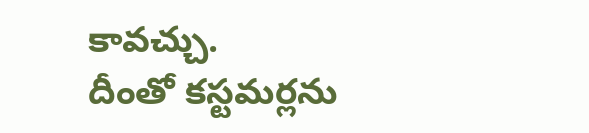కావచ్చు.
దీంతో కస్టమర్లను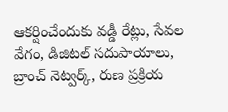ఆకర్షించేందుకు వడ్డీ రేట్లు, సేవల వేగం, డిజిటల్ సదుపాయాలు, బ్రాంచ్ నెట్వర్క్, రుణ ప్రక్రియ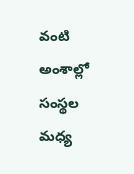వంటి అంశాల్లో సంస్థల మధ్య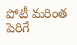పోటీ మరింత పెరిగే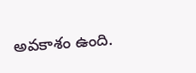అవకాశం ఉంది.